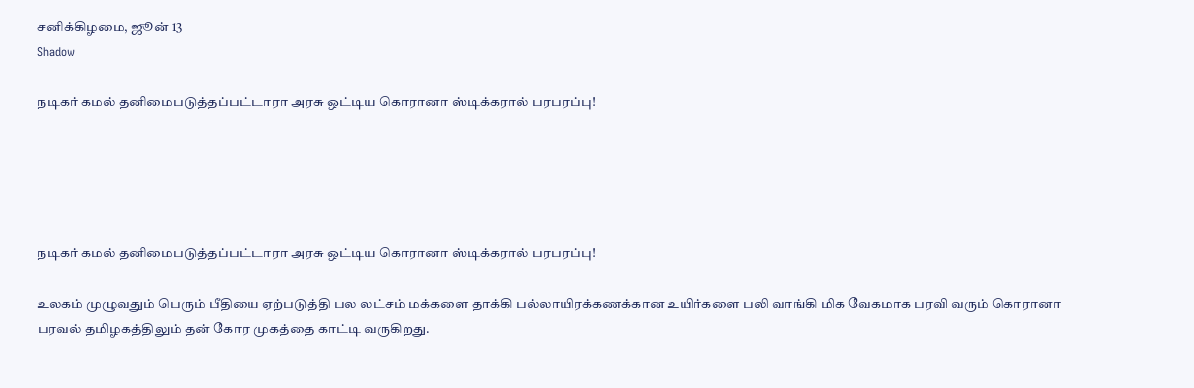சனிக்கிழமை, ஜூன் 13
Shadow

நடிகர் கமல் தனிமைபடுத்தப்பட்டாரா அரசு ஒட்டிய கொரானா ஸ்டிக்கரால் பரபரப்பு!





நடிகர் கமல் தனிமைபடுத்தப்பட்டாரா அரசு ஒட்டிய கொரானா ஸ்டிக்கரால் பரபரப்பு!

உலகம் முழுவதும் பெரும் பீதியை ஏற்படுத்தி பல லட்சம் மக்களை தாக்கி பல்லாயிரக்கணக்கான உயிர்களை பலி வாங்கி மிக வேகமாக பரவி வரும் கொரானா பரவல் தமிழகத்திலும் தன் கோர முகத்தை காட்டி வருகிறது.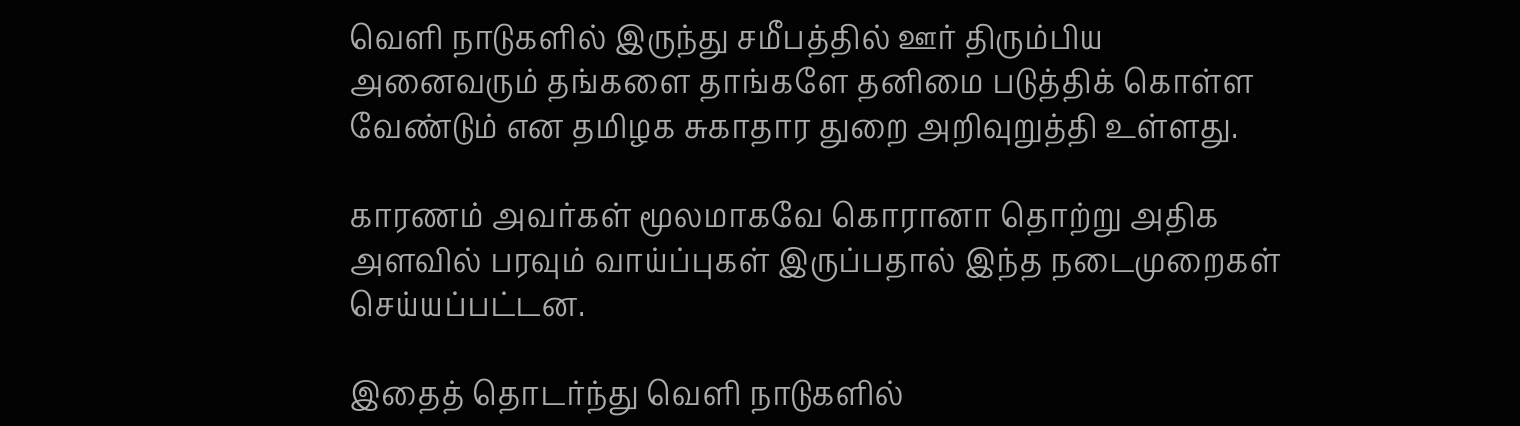வெளி நாடுகளில் இருந்து சமீபத்தில் ஊர் திரும்பிய அனைவரும் தங்களை தாங்களே தனிமை படுத்திக் கொள்ள வேண்டும் என தமிழக சுகாதார துறை அறிவுறுத்தி உள்ளது.

காரணம் அவர்கள் மூலமாகவே கொரானா தொற்று அதிக அளவில் பரவும் வாய்ப்புகள் இருப்பதால் இந்த நடைமுறைகள் செய்யப்பட்டன.

இதைத் தொடர்ந்து வெளி நாடுகளில்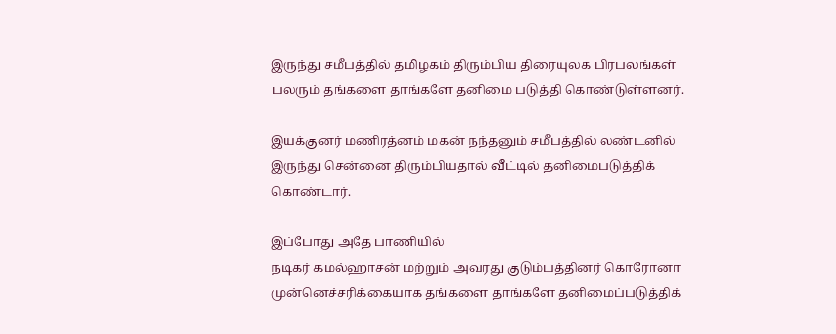இருந்து சமீபத்தில் தமிழகம் திரும்பிய திரையுலக பிரபலங்கள் பலரும் தங்களை தாங்களே தனிமை படுத்தி கொண்டுள்ளனர்.

இயக்குனர் மணிரத்னம் மகன் நந்தனும் சமீபத்தில் லண்டனில் இருந்து சென்னை திரும்பியதால் வீட்டில் தனிமைபடுத்திக் கொண்டார்.

இப்போது அதே பாணியில்
நடிகர் கமல்ஹாசன் மற்றும் அவரது குடும்பத்தினர் கொரோனா முன்னெச்சரிக்கையாக தங்களை தாங்களே தனிமைப்படுத்திக்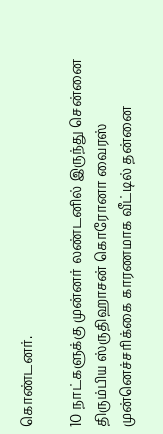கொண்டனர்.

10 நாட்களுக்கு முன்னர் லண்டனில் இருந்து சென்னை திரும்பிய ஸ்ருதிஹாசன் கொரோனா வைரஸ் முன்னெச்சரிக்கை காரணமாக வீட்டில் தன்னை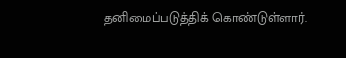தனிமைப்படுத்திக் கொண்டுள்ளார்.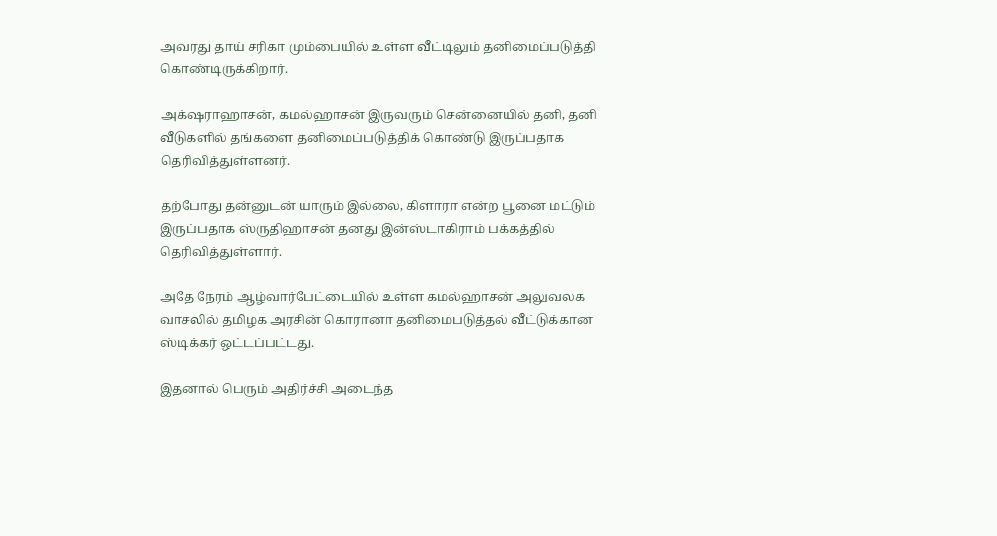அவரது தாய் சரிகா மும்பையில் உள்ள வீட்டிலும் தனிமைப்படுத்தி கொண்டிருக்கிறார்.

அக்‌ஷராஹாசன், கமல்ஹாசன் இருவரும் சென்னையில் தனி, தனி வீடுகளில் தங்களை தனிமைப்படுத்திக் கொண்டு இருப்பதாக தெரிவித்துள்ளனர்.

தற்போது தன்னுடன் யாரும் இல்லை, கிளாரா என்ற பூனை மட்டும் இருப்பதாக ஸ்ருதிஹாசன் தனது இன்ஸ்டாகிராம் பக்கத்தில் தெரிவித்துள்ளார்.

அதே நேரம் ஆழ்வார்பேட்டையில் உள்ள கமல்ஹாசன் அலுவலக வாசலில் தமிழக அரசின் கொரானா தனிமைபடுத்தல் வீட்டுக்கான ஸ்டிக்கர் ஒட்டப்பட்டது.

இதனால் பெரும் அதிர்ச்சி அடைந்த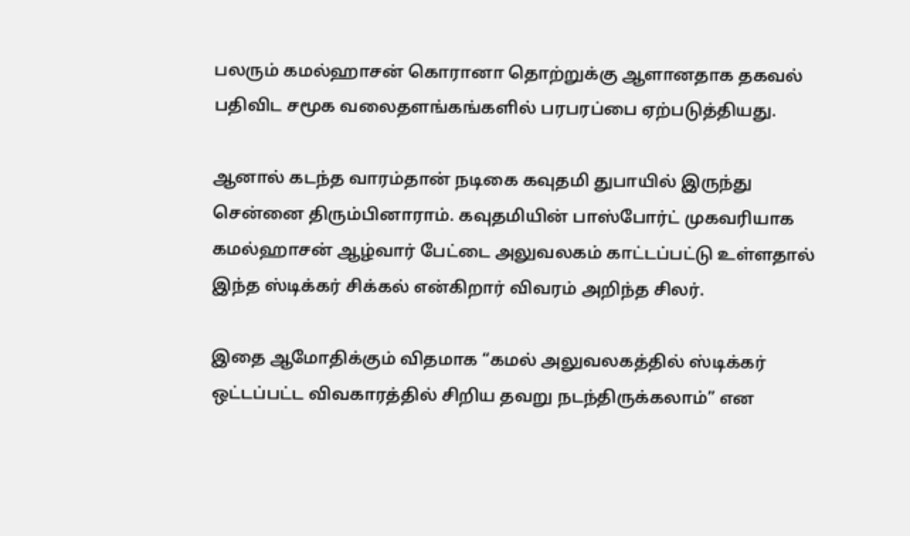பலரும் கமல்ஹாசன் கொரானா தொற்றுக்கு ஆளானதாக தகவல் பதிவிட சமூக வலைதளங்கங்களில் பரபரப்பை ஏற்படுத்தியது.

ஆனால் கடந்த வாரம்தான் நடிகை கவுதமி துபாயில் இருந்து சென்னை திரும்பினாராம். கவுதமியின் பாஸ்போர்ட் முகவரியாக கமல்ஹாசன் ஆழ்வார் பேட்டை அலுவலகம் காட்டப்பட்டு உள்ளதால் இந்த ஸ்டிக்கர் சிக்கல் என்கிறார் விவரம் அறிந்த சிலர்.

இதை ஆமோதிக்கும் விதமாக “கமல் அலுவலகத்தில் ஸ்டிக்கர் ஒட்டப்பட்ட விவகாரத்தில் சிறிய தவறு நடந்திருக்கலாம்” என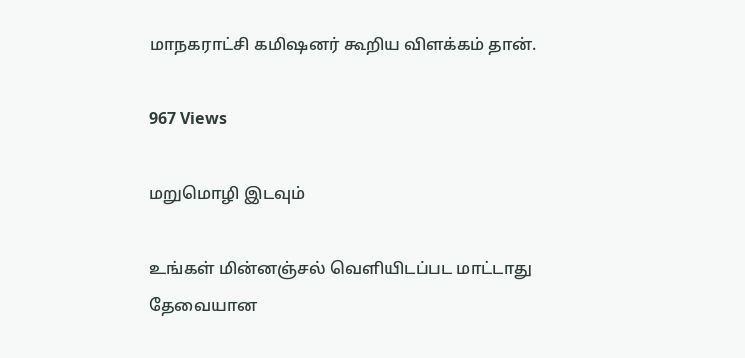மாநகராட்சி கமிஷனர் கூறிய விளக்கம் தான்.

967 Views

மறுமொழி இடவும்

உங்கள் மின்னஞ்சல் வெளியிடப்பட மாட்டாது தேவையான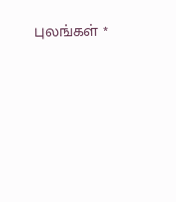புலங்கள் *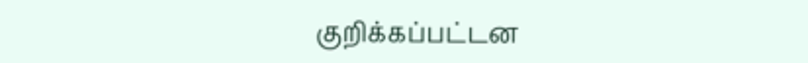குறிக்கப்பட்டன